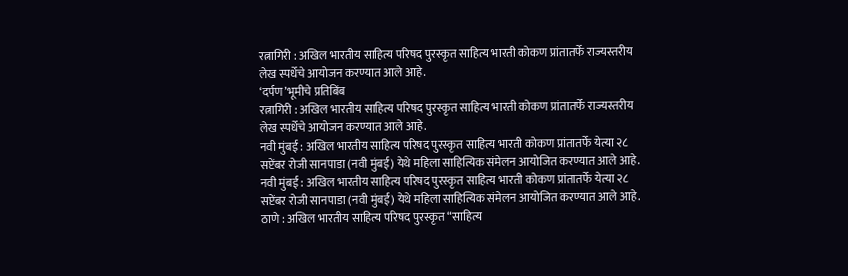रत्नागिरी : अखिल भारतीय साहित्य परिषद पुरस्कृत साहित्य भारती कोकण प्रांतातर्फे राज्यस्तरीय लेख स्पर्धेचे आयोजन करण्यात आले आहे.
‘दर्पण’भूमीचे प्रतिबिंब
रत्नागिरी : अखिल भारतीय साहित्य परिषद पुरस्कृत साहित्य भारती कोकण प्रांतातर्फे राज्यस्तरीय लेख स्पर्धेचे आयोजन करण्यात आले आहे.
नवी मुंबई : अखिल भारतीय साहित्य परिषद पुरस्कृत साहित्य भारती कोकण प्रांतातर्फे येत्या २८ सप्टेंबर रोजी सानपाडा (नवी मुंबई) येथे महिला साहित्यिक संमेलन आयोजित करण्यात आले आहे.
नवी मुंबई : अखिल भारतीय साहित्य परिषद पुरस्कृत साहित्य भारती कोकण प्रांतातर्फे येत्या २८ सप्टेंबर रोजी सानपाडा (नवी मुंबई) येथे महिला साहित्यिक संमेलन आयोजित करण्यात आले आहे.
ठाणे : अखिल भारतीय साहित्य परिषद पुरस्कृत “साहित्य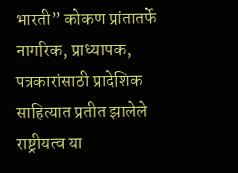भारती” कोकण प्रांतातर्फे नागरिक, प्राध्यापक, पत्रकारांसाठी प्रादेशिक साहित्यात प्रतीत झालेले राष्ट्रीयत्व या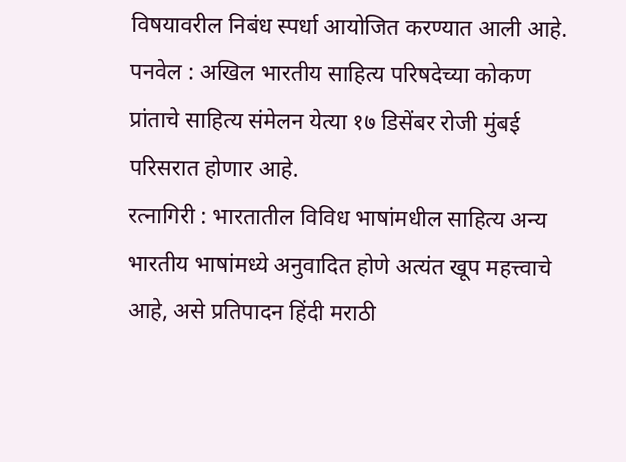विषयावरील निबंध स्पर्धा आयोजित करण्यात आली आहे.
पनवेल : अखिल भारतीय साहित्य परिषदेच्या कोकण प्रांताचे साहित्य संमेलन येत्या १७ डिसेंबर रोजी मुंबई परिसरात होणार आहे.
रत्नागिरी : भारतातील विविध भाषांमधील साहित्य अन्य भारतीय भाषांमध्ये अनुवादित होणे अत्यंत खूप महत्त्वाचे आहे, असे प्रतिपादन हिंदी मराठी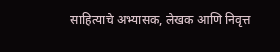साहित्याचे अभ्यासक, लेखक आणि निवृत्त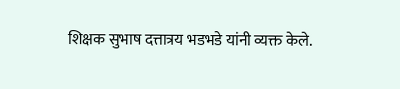शिक्षक सुभाष दत्तात्रय भडभडे यांनी व्यक्त केले.